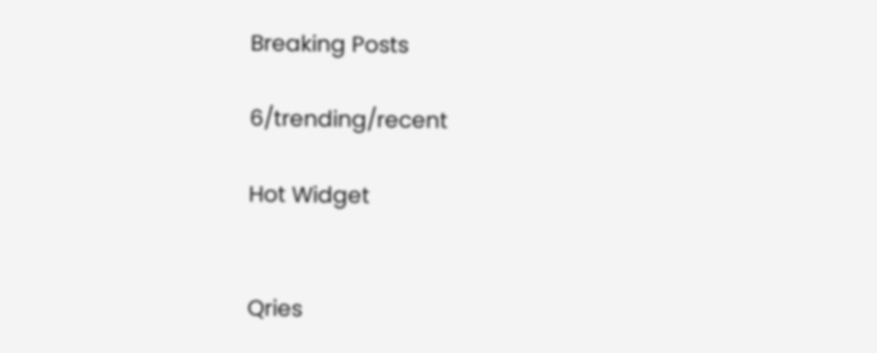Breaking Posts

6/trending/recent

Hot Widget


Qries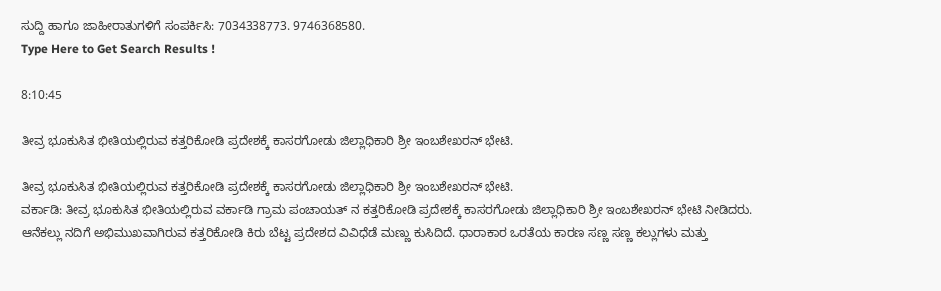ಸುದ್ದಿ ಹಾಗೂ ಜಾಹೀರಾತುಗಳಿಗೆ ಸಂಪರ್ಕಿಸಿ: 7034338773. 9746368580.
Type Here to Get Search Results !

8:10:45

ತೀವ್ರ ಭೂಕುಸಿತ ಭೀತಿಯಲ್ಲಿರುವ ಕತ್ತರಿಕೋಡಿ ಪ್ರದೇಶಕ್ಕೆ ಕಾಸರಗೋಡು ಜಿಲ್ಲಾಧಿಕಾರಿ ಶ್ರೀ ಇಂಬಶೇಖರನ್ ಭೇಟಿ.

ತೀವ್ರ ಭೂಕುಸಿತ ಭೀತಿಯಲ್ಲಿರುವ ಕತ್ತರಿಕೋಡಿ ಪ್ರದೇಶಕ್ಕೆ ಕಾಸರಗೋಡು ಜಿಲ್ಲಾಧಿಕಾರಿ ಶ್ರೀ ಇಂಬಶೇಖರನ್ ಭೇಟಿ.
ವರ್ಕಾಡಿ: ತೀವ್ರ ಭೂಕುಸಿತ ಭೀತಿಯಲ್ಲಿರುವ ವರ್ಕಾಡಿ ಗ್ರಾಮ ಪಂಚಾಯತ್ ನ ಕತ್ತರಿಕೋಡಿ ಪ್ರದೇಶಕ್ಕೆ ಕಾಸರಗೋಡು ಜಿಲ್ಲಾಧಿಕಾರಿ ಶ್ರೀ ಇಂಬಶೇಖರನ್ ಭೇಟಿ ನೀಡಿದರು.
ಆನೆಕಲ್ಲು ನದಿಗೆ ಅಭಿಮುಖವಾಗಿರುವ ಕತ್ತರಿಕೋಡಿ ಕಿರು ಬೆಟ್ಟ ಪ್ರದೇಶದ ವಿವಿಧೆಡೆ ಮಣ್ಣು ಕುಸಿದಿದೆ. ಧಾರಾಕಾರ ಒರತೆಯ ಕಾರಣ ಸಣ್ಣ ಸಣ್ಣ ಕಲ್ಲುಗಳು ಮತ್ತು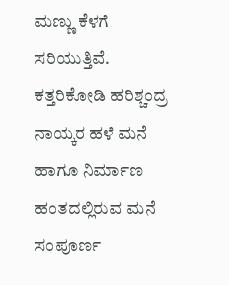ಮಣ್ಣು ಕೆಳಗೆ ಸರಿಯುತ್ತಿವೆ. ಕತ್ತರಿಕೋಡಿ ಹರಿಶ್ಚಂದ್ರ ನಾಯ್ಕರ ಹಳೆ ಮನೆ ಹಾಗೂ ನಿರ್ಮಾಣ ಹಂತದಲ್ಲಿರುವ ಮನೆ ಸಂಪೂರ್ಣ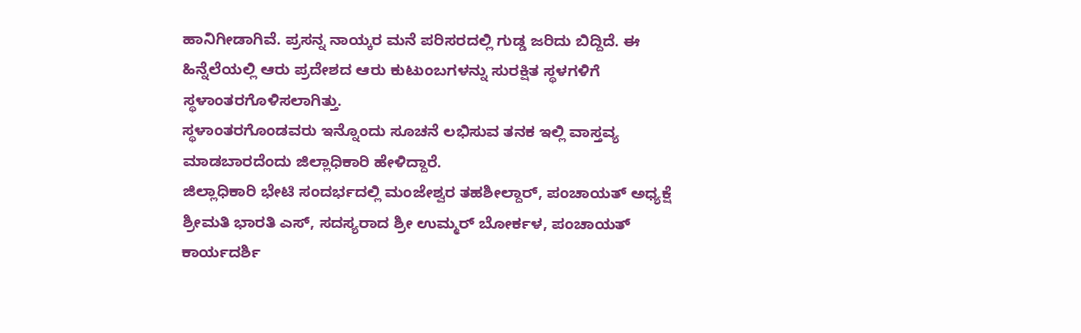ಹಾನಿಗೀಡಾಗಿವೆ. ಪ್ರಸನ್ನ ನಾಯ್ಕರ ಮನೆ ಪರಿಸರದಲ್ಲಿ ಗುಡ್ಡ ಜರಿದು ಬಿದ್ದಿದೆ. ಈ ಹಿನ್ನೆಲೆಯಲ್ಲಿ ಆರು ಪ್ರದೇಶದ ಆರು ಕುಟುಂಬಗಳನ್ನು ಸುರಕ್ಷಿತ ಸ್ಥಳಗಳಿಗೆ ಸ್ಥಳಾಂತರಗೊಳಿಸಲಾಗಿತ್ತು.
ಸ್ಥಳಾಂತರಗೊಂಡವರು ಇನ್ನೊಂದು ಸೂಚನೆ ಲಭಿಸುವ ತನಕ ಇಲ್ಲಿ ವಾಸ್ತವ್ಯ ಮಾಡಬಾರದೆಂದು ಜಿಲ್ಲಾಧಿಕಾರಿ ಹೇಳಿದ್ದಾರೆ.
ಜಿಲ್ಲಾಧಿಕಾರಿ ಭೇಟಿ ಸಂದರ್ಭದಲ್ಲಿ ಮಂಜೇಶ್ವರ ತಹಶೀಲ್ದಾರ್, ಪಂಚಾಯತ್ ಅಧ್ಯಕ್ಷೆ ಶ್ರೀಮತಿ ಭಾರತಿ ಎಸ್, ಸದಸ್ಯರಾದ ಶ್ರೀ ಉಮ್ಮರ್ ಬೋರ್ಕಳ, ಪಂಚಾಯತ್ ಕಾರ್ಯದರ್ಶಿ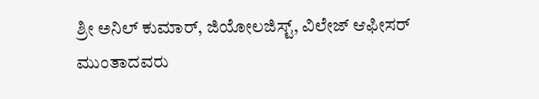ಶ್ರೀ ಅನಿಲ್ ಕುಮಾರ್, ಜಿಯೋಲಜಿಸ್ಟ್, ವಿಲೇಜ್ ಆಫೀಸರ್ ಮುಂತಾದವರು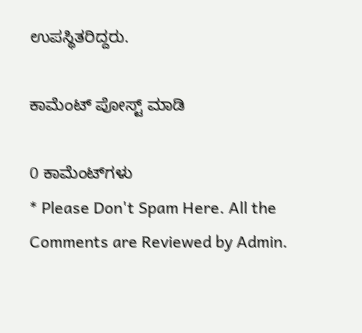ಉಪಸ್ಥಿತರಿದ್ದರು.

ಕಾಮೆಂಟ್‌‌ ಪೋಸ್ಟ್‌ ಮಾಡಿ

0 ಕಾಮೆಂಟ್‌ಗಳು
* Please Don't Spam Here. All the Comments are Reviewed by Admin.